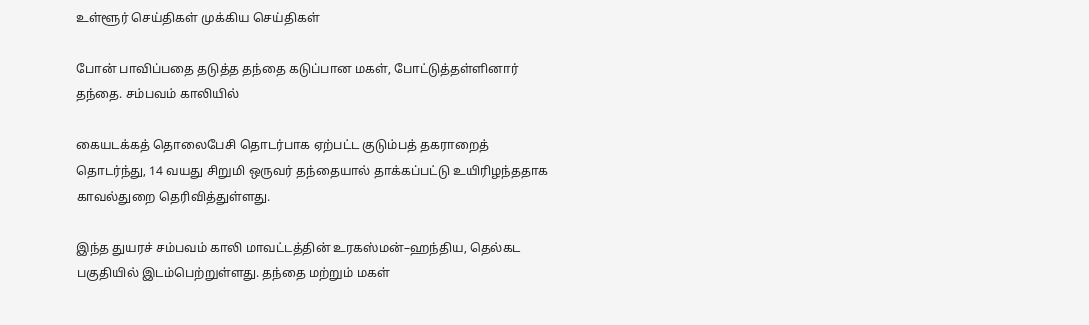உள்ளூர் செய்திகள் முக்கிய செய்திகள்

போன் பாவிப்பதை தடுத்த தந்தை கடுப்பான மகள், போட்டுத்தள்ளினார் தந்தை. சம்பவம் காலியில்

கையடக்கத் தொலைபேசி தொடர்பாக ஏற்பட்ட குடும்பத் தகராறைத் தொடர்ந்து, 14 வயது சிறுமி ஒருவர் தந்தையால் தாக்கப்பட்டு உயிரிழந்ததாக காவல்துறை தெரிவித்துள்ளது.

இந்த துயரச் சம்பவம் காலி மாவட்டத்தின் உரகஸ்மன்–ஹந்திய, தெல்கட பகுதியில் இடம்பெற்றுள்ளது. தந்தை மற்றும் மகள்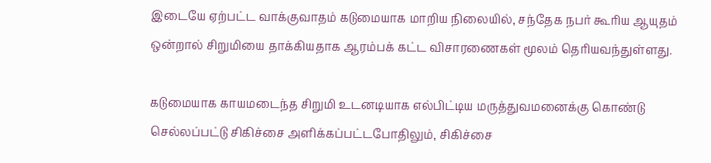இடையே ஏற்பட்ட வாக்குவாதம் கடுமையாக மாறிய நிலையில், சந்தேக நபர் கூரிய ஆயுதம் ஒன்றால் சிறுமியை தாக்கியதாக ஆரம்பக் கட்ட விசாரணைகள் மூலம் தெரியவந்துள்ளது.

கடுமையாக காயமடைந்த சிறுமி உடனடியாக எல்பிட்டிய மருத்துவமனைக்கு கொண்டு செல்லப்பட்டு சிகிச்சை அளிக்கப்பட்டபோதிலும், சிகிச்சை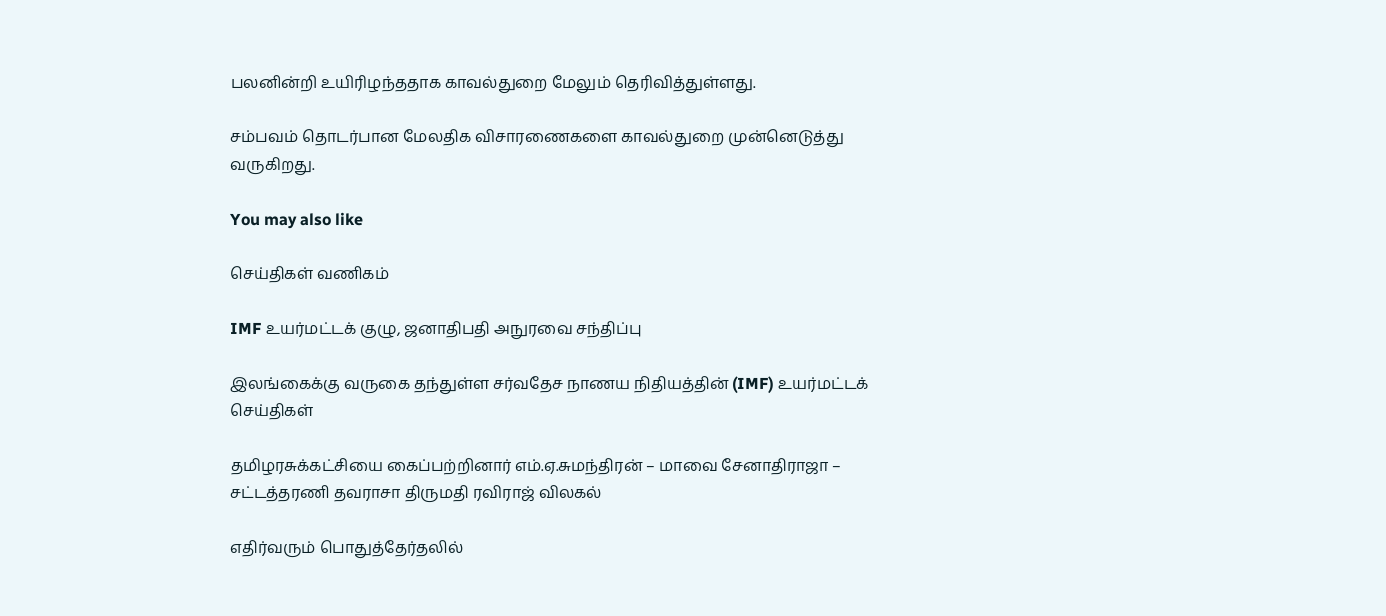பலனின்றி உயிரிழந்ததாக காவல்துறை மேலும் தெரிவித்துள்ளது.

சம்பவம் தொடர்பான மேலதிக விசாரணைகளை காவல்துறை முன்னெடுத்து வருகிறது.

You may also like

செய்திகள் வணிகம்

IMF உயர்மட்டக் குழு, ஜனாதிபதி அநுரவை சந்திப்பு

இலங்கைக்கு வருகை தந்துள்ள சர்வதேச நாணய நிதியத்தின் (IMF) உயர்மட்டக்
செய்திகள்

தமிழரசுக்கட்சியை கைப்பற்றினார் எம்.ஏ.சுமந்திரன் – மாவை சேனாதிராஜா – சட்டத்தரணி தவராசா திருமதி ரவிராஜ் விலகல்

எதிர்வரும் பொதுத்தேர்தலில்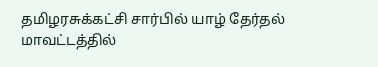தமிழரசுக்கட்சி சார்பில் யாழ் தேர்தல் மாவட்டத்தில்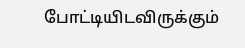போட்டியிடவிருக்கும்